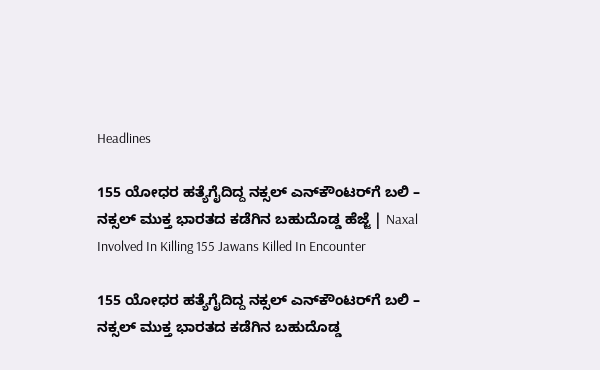Headlines

155 ಯೋಧರ ಹತ್ಯೆಗೈದಿದ್ದ ನಕ್ಸಲ್‌ ಎನ್‌ಕೌಂಟರ್‌ಗೆ ಬಲಿ – ನಕ್ಸಲ್‌ ಮುಕ್ತ ಭಾರತದ ಕಡೆಗಿನ ಬಹುದೊಡ್ಡ ಹೆಜ್ಜೆ | Naxal Involved In Killing 155 Jawans Killed In Encounter

155 ಯೋಧರ ಹತ್ಯೆಗೈದಿದ್ದ ನಕ್ಸಲ್‌ ಎನ್‌ಕೌಂಟರ್‌ಗೆ ಬಲಿ – ನಕ್ಸಲ್‌ ಮುಕ್ತ ಭಾರತದ ಕಡೆಗಿನ ಬಹುದೊಡ್ಡ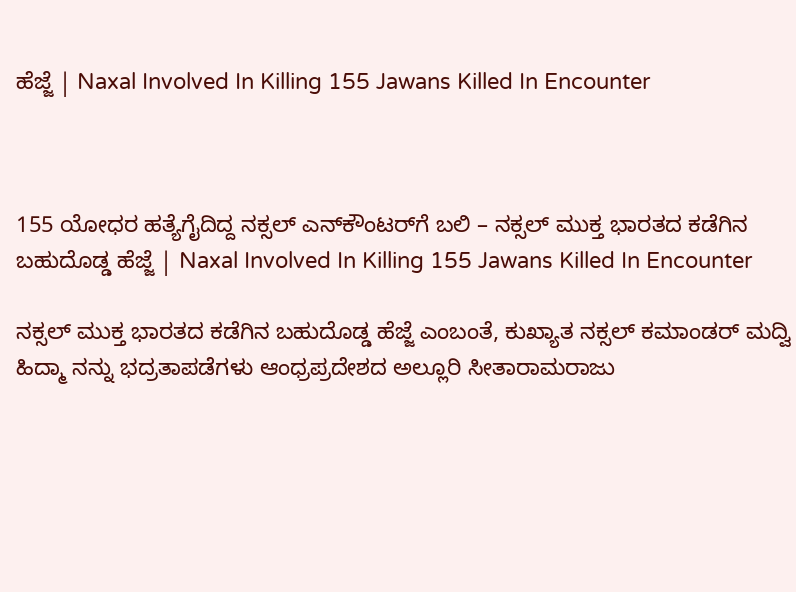ಹೆಜ್ಜೆ | Naxal Involved In Killing 155 Jawans Killed In Encounter



155 ಯೋಧರ ಹತ್ಯೆಗೈದಿದ್ದ ನಕ್ಸಲ್‌ ಎನ್‌ಕೌಂಟರ್‌ಗೆ ಬಲಿ – ನಕ್ಸಲ್‌ ಮುಕ್ತ ಭಾರತದ ಕಡೆಗಿನ ಬಹುದೊಡ್ಡ ಹೆಜ್ಜೆ | Naxal Involved In Killing 155 Jawans Killed In Encounter

ನಕ್ಸಲ್‌ ಮುಕ್ತ ಭಾರತದ ಕಡೆಗಿನ ಬಹುದೊಡ್ಡ ಹೆಜ್ಜೆ ಎಂಬಂತೆ, ಕುಖ್ಯಾತ ನಕ್ಸಲ್‌ ಕಮಾಂಡರ್‌ ಮದ್ವಿ ಹಿದ್ಮಾ ನನ್ನು ಭದ್ರತಾಪಡೆಗಳು ಆಂಧ್ರಪ್ರದೇಶದ ಅಲ್ಲೂರಿ ಸೀತಾರಾಮರಾಜು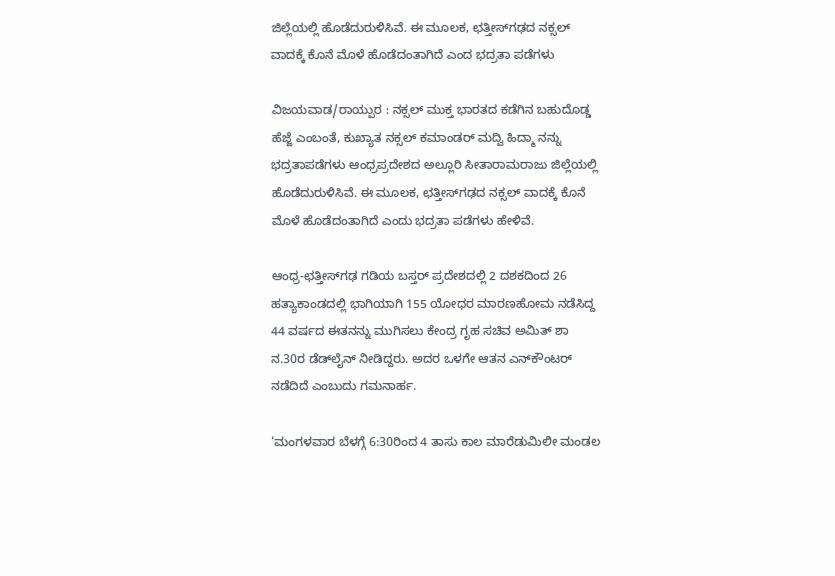ಜಿಲ್ಲೆಯಲ್ಲಿ ಹೊಡೆದುರುಳಿಸಿವೆ. ಈ ಮೂಲಕ, ಛತ್ತೀಸ್‌ಗಢದ ನಕ್ಸಲ್‌ ವಾದಕ್ಕೆ ಕೊನೆ ಮೊಳೆ ಹೊಡೆದಂತಾಗಿದೆ ಎಂದ ಭದ್ರತಾ ಪಡೆಗಳು

ವಿಜಯವಾಡ/ರಾಯ್ಪುರ : ನಕ್ಸಲ್‌ ಮುಕ್ತ ಭಾರತದ ಕಡೆಗಿನ ಬಹುದೊಡ್ಡ ಹೆಜ್ಜೆ ಎಂಬಂತೆ, ಕುಖ್ಯಾತ ನಕ್ಸಲ್‌ ಕಮಾಂಡರ್‌ ಮದ್ವಿ ಹಿದ್ಮಾ ನನ್ನು ಭದ್ರತಾಪಡೆಗಳು ಆಂಧ್ರಪ್ರದೇಶದ ಅಲ್ಲೂರಿ ಸೀತಾರಾಮರಾಜು ಜಿಲ್ಲೆಯಲ್ಲಿ ಹೊಡೆದುರುಳಿಸಿವೆ. ಈ ಮೂಲಕ, ಛತ್ತೀಸ್‌ಗಢದ ನಕ್ಸಲ್‌ ವಾದಕ್ಕೆ ಕೊನೆ ಮೊಳೆ ಹೊಡೆದಂತಾಗಿದೆ ಎಂದು ಭದ್ರತಾ ಪಡೆಗಳು ಹೇಳಿವೆ.

ಆಂಧ್ರ-ಛತ್ತೀಸ್‌ಗಢ ಗಡಿಯ ಬಸ್ತರ್‌ ಪ್ರದೇಶದಲ್ಲಿ 2 ದಶಕದಿಂದ 26 ಹತ್ಯಾಕಾಂಡದಲ್ಲಿ ಭಾಗಿಯಾಗಿ 155 ಯೋಧರ ಮಾರಣಹೋಮ ನಡೆಸಿದ್ದ 44 ವರ್ಷದ ಈತನನ್ನು ಮುಗಿಸಲು ಕೇಂದ್ರ ಗೃಹ ಸಚಿವ ಅಮಿತ್‌ ಶಾ ನ.30ರ ಡೆಡ್‌ಲೈನ್‌ ನೀಡಿದ್ದರು. ಅದರ ಒಳಗೇ ಆತನ ಎನ್‌ಕೌಂಟರ್‌ ನಡೆದಿದೆ ಎಂಬುದು ಗಮನಾರ್ಹ.

‘ಮಂಗಳವಾರ ಬೆಳಗ್ಗೆ 6:30ರಿಂದ 4 ತಾಸು ಕಾಲ ಮಾರೆಡುಮಿಲೀ ಮಂಡಲ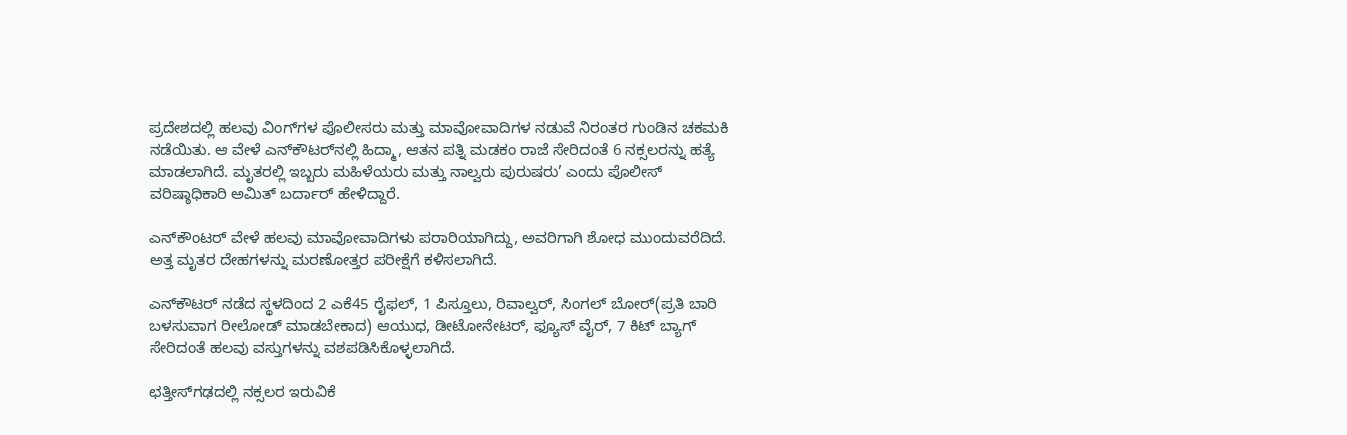ಪ್ರದೇಶದಲ್ಲಿ ಹಲವು ವಿಂಗ್‌ಗಳ ಪೊಲೀಸರು ಮತ್ತು ಮಾವೋವಾದಿಗಳ ನಡುವೆ ನಿರಂತರ ಗುಂಡಿನ ಚಕಮಕಿ ನಡೆಯಿತು. ಆ ವೇಳೆ ಎನ್‌ಕೌಟರ್‌ನಲ್ಲಿ ಹಿದ್ಮಾ, ಆತನ ಪತ್ನಿ ಮಡಕಂ ರಾಜೆ ಸೇರಿದಂತೆ 6 ನಕ್ಸಲರನ್ನು ಹತ್ಯೆ ಮಾಡಲಾಗಿದೆ. ಮೃತರಲ್ಲಿ ಇಬ್ಬರು ಮಹಿಳೆಯರು ಮತ್ತು ನಾಲ್ವರು ಪುರುಷರು’ ಎಂದು ಪೊಲೀಸ್ ವರಿಷ್ಠಾಧಿಕಾರಿ ಅಮಿತ್‌ ಬರ್ದಾರ್‌ ಹೇಳಿದ್ದಾರೆ.

ಎನ್‌ಕೌಂಟರ್‌ ವೇಳೆ ಹಲವು ಮಾವೋವಾದಿಗಳು ಪರಾರಿಯಾಗಿದ್ದು, ಅವರಿಗಾಗಿ ಶೋಧ ಮುಂದುವರೆದಿದೆ. ಅತ್ತ ಮೃತರ ದೇಹಗಳನ್ನು ಮರಣೋತ್ತರ ಪರೀಕ್ಷೆಗೆ ಕಳಿಸಲಾಗಿದೆ.

ಎನ್‌ಕೌಟರ್‌ ನಡೆದ ಸ್ಥಳದಿಂದ 2 ಎಕೆ45 ರೈಫಲ್‌, 1 ಪಿಸ್ತೂಲು, ರಿವಾಲ್ವರ್‌, ಸಿಂಗಲ್‌ ಬೋರ್‌(ಪ್ರತಿ ಬಾರಿ ಬಳಸುವಾಗ ರೀಲೋಡ್‌ ಮಾಡಬೇಕಾದ) ಆಯುಧ, ಡೀಟೋನೇಟರ್‌, ಫ್ಯೂಸ್‌ ವೈರ್‌, 7 ಕಿಟ್‌ ಬ್ಯಾಗ್‌ ಸೇರಿದಂತೆ ಹಲವು ವಸ್ತುಗಳನ್ನು ವಶಪಡಿಸಿಕೊಳ್ಳಲಾಗಿದೆ.

ಛತ್ತೀಸ್‌ಗಢದಲ್ಲಿ ನಕ್ಸಲರ ಇರುವಿಕೆ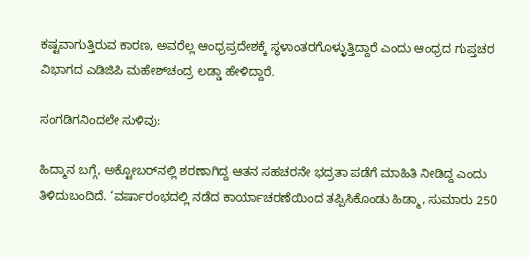ಕಷ್ಟವಾಗುತ್ತಿರುವ ಕಾರಣ, ಅವರೆಲ್ಲ ಆಂಧ್ರಪ್ರದೇಶಕ್ಕೆ ಸ್ಥಳಾಂತರಗೊಳ್ಳುತ್ತಿದ್ದಾರೆ ಎಂದು ಆಂಧ್ರದ ಗುಪ್ತಚರ ವಿಭಾಗದ ಎಡಿಜಿಪಿ ಮಹೇಶ್‌ಚಂದ್ರ ಲಡ್ಡಾ ಹೇಳಿದ್ದಾರೆ.

ಸಂಗಡಿಗನಿಂದಲೇ ಸುಳಿವು:

ಹಿದ್ಮಾನ ಬಗ್ಗೆ, ಅಕ್ಟೋಬರ್‌ನಲ್ಲಿ ಶರಣಾಗಿದ್ದ ಆತನ ಸಹಚರನೇ ಭದ್ರತಾ ಪಡೆಗೆ ಮಾಹಿತಿ ನೀಡಿದ್ದ ಎಂದು ತಿಳಿದುಬಂದಿದೆ. ‘ವರ್ಷಾರಂಭದಲ್ಲಿ ನಡೆದ ಕಾರ್ಯಾಚರಣೆಯಿಂದ ತಪ್ಪಿಸಿಕೊಂಡು ಹಿಡ್ಮಾ, ಸುಮಾರು 250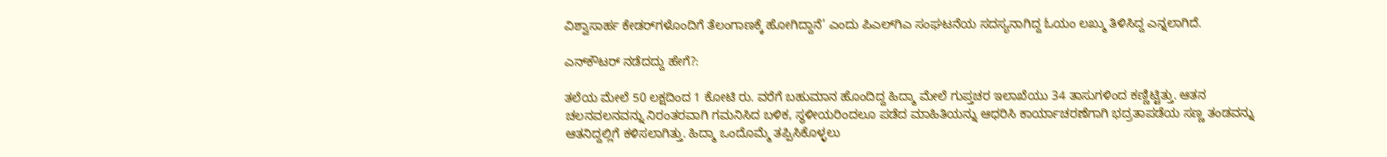ವಿಶ್ವಾಸಾರ್ಹ ಕೇಡರ್‌ಗಳೊಂದಿಗೆ ತೆಲಂಗಾಣಕ್ಕೆ ಹೋಗಿದ್ದಾನೆ’ ಎಂದು ಪಿಎಲ್‌ಗಿಎ ಸಂಘಟನೆಯ ಸದಸ್ಯನಾಗಿದ್ದ ಓಯಂ ಲಖ್ಮು ತಿಳಿಸಿದ್ದ ಎನ್ನಲಾಗಿದೆ.

ಎನ್‌ಕೌಟರ್‌ ನಡೆದದ್ದು ಹೇಗೆ?:

ತಲೆಯ ಮೇಲೆ 50 ಲಕ್ಷದಿಂದ 1 ಕೋಟಿ ರು. ವರೆಗೆ ಬಹುಮಾನ ಹೊಂದಿದ್ದ ಹಿದ್ಮಾ ಮೇಲೆ ಗುಪ್ತಚರ ಇಲಾಖೆಯು 34 ತಾಸುಗಳಿಂದ ಕಣ್ಣಿಟ್ಟಿತ್ತು. ಆತನ ಚಲನವಲನವನ್ನು ನಿರಂತರವಾಗಿ ಗಮನಿಸಿದ ಬಳಿಕ, ಸ್ಥಳೀಯರಿಂದಲೂ ಪಡೆದ ಮಾಹಿತಿಯನ್ನು ಆಧರಿಸಿ ಕಾರ್ಯಾಚರಣೆಗಾಗಿ ಭದ್ರತಾಪಡೆಯ ಸಣ್ಣ ತಂಡವನ್ನು ಆತನಿದ್ದಲ್ಲಿಗೆ ಕಳಿಸಲಾಗಿತ್ತು. ಹಿದ್ಮಾ ಒಂದೊಮ್ಮೆ ತಪ್ಪಿಸಿಕೊಳ್ಳಲು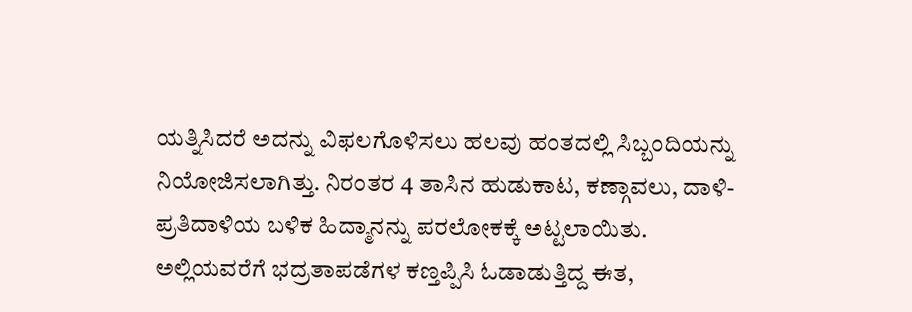ಯತ್ನಿಸಿದರೆ ಅದನ್ನು ವಿಫಲಗೊಳಿಸಲು ಹಲವು ಹಂತದಲ್ಲಿ ಸಿಬ್ಬಂದಿಯನ್ನು ನಿಯೋಜಿಸಲಾಗಿತ್ತು. ನಿರಂತರ 4 ತಾಸಿನ ಹುಡುಕಾಟ, ಕಣ್ಗಾವಲು, ದಾಳಿ-ಪ್ರತಿದಾಳಿಯ ಬಳಿಕ ಹಿದ್ಮಾನನ್ನು ಪರಲೋಕಕ್ಕೆ ಅಟ್ಟಲಾಯಿತು. ಅಲ್ಲಿಯವರೆಗೆ ಭದ್ರತಾಪಡೆಗಳ ಕಣ್ತಪ್ಪಿಸಿ ಓಡಾಡುತ್ತಿದ್ದ ಈತ,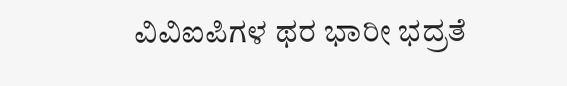ವಿವಿಐಪಿಗಳ ಥರ ಭಾರೀ ಭದ್ರತೆ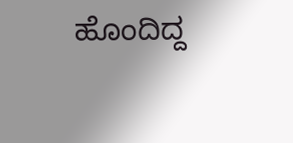ಹೊಂದಿದ್ದ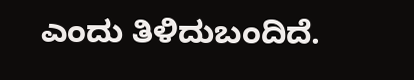ಎಂದು ತಿಳಿದುಬಂದಿದೆ.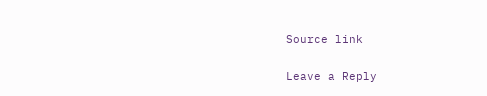Source link

Leave a Reply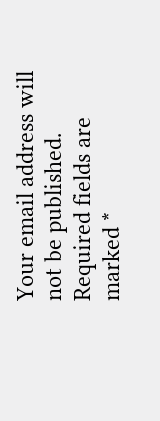Your email address will not be published. Required fields are marked *